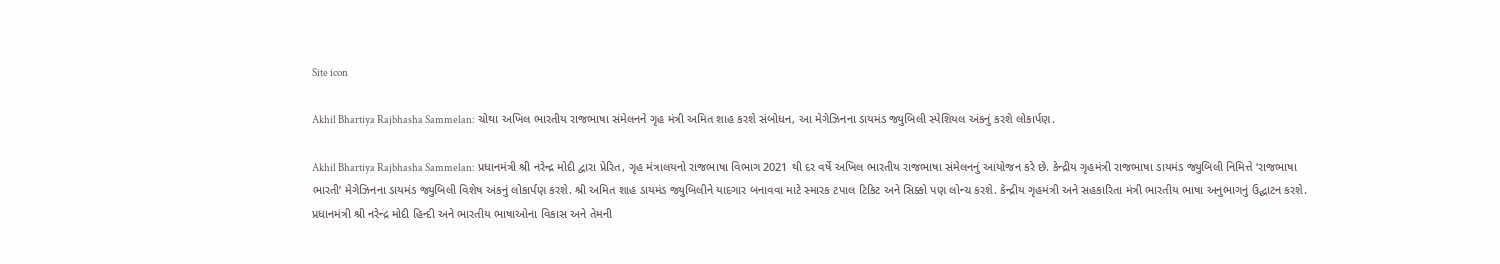Site icon

Akhil Bhartiya Rajbhasha Sammelan: ચોથા અખિલ ભારતીય રાજભાષા સંમેલનને ગૃહ મંત્રી અમિત શાહ કરશે સંબોધન, આ મેગેઝિનના ડાયમંડ જ્યુબિલી સ્પેશિયલ અંકનું કરશે લોકાર્પણ.

Akhil Bhartiya Rajbhasha Sammelan: પ્રધાનમંત્રી શ્રી નરેન્દ્ર મોદી દ્વારા પ્રેરિત, ગૃહ મંત્રાલયનો રાજભાષા વિભાગ 2021 થી દર વર્ષે અખિલ ભારતીય રાજભાષા સંમેલનનું આયોજન કરે છે. કેન્દ્રીય ગૃહમંત્રી રાજભાષા ડાયમંડ જ્યુબિલી નિમિત્તે ‘રાજભાષા ભારતી’ મેગેઝિનના ડાયમંડ જ્યુબિલી વિશેષ અંકનું લોકાર્પણ કરશે. શ્રી અમિત શાહ ડાયમંડ જ્યુબિલીને યાદગાર બનાવવા માટે સ્મારક ટપાલ ટિકિટ અને સિક્કો પણ લોન્ચ કરશે. કેન્દ્રીય ગૃહમંત્રી અને સહકારિતા મંત્રી ભારતીય ભાષા અનુભાગનું ઉદ્ઘાટન કરશે. પ્રધાનમંત્રી શ્રી નરેન્દ્ર મોદી હિન્દી અને ભારતીય ભાષાઓના વિકાસ અને તેમની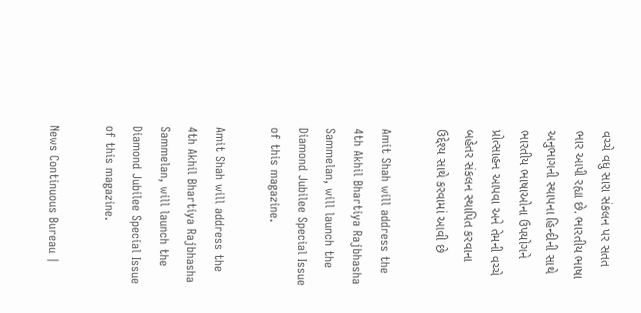વચ્ચે વધુ સારા સંકલન પર સતત ભાર આપી રહ્યા છે. ભારતીય ભાષા અનુભાગની સ્થાપના હિન્દીની સાથે ભારતીય ભાષાઓના ઉપયોગને પ્રોત્સાહન આપવા અને તેમની વચ્ચે બહેતર સંકલન સ્થાપિત કરવાના ઉદ્દેશ્ય સાથે કરવામાં આવી છે

Amit Shah will address the 4th Akhil Bhartiya Rajbhasha Sammelan, will launch the Diamond Jubilee Special Issue of this magazine.

Amit Shah will address the 4th Akhil Bhartiya Rajbhasha Sammelan, will launch the Diamond Jubilee Special Issue of this magazine.

News Continuous Bureau |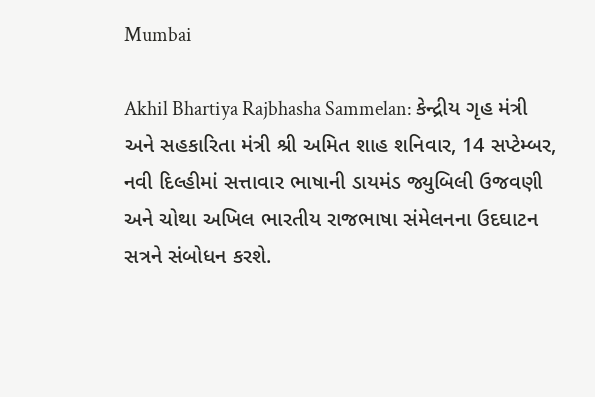Mumbai

Akhil Bhartiya Rajbhasha Sammelan: કેન્દ્રીય ગૃહ મંત્રી અને સહકારિતા મંત્રી શ્રી અમિત શાહ શનિવાર, 14 સપ્ટેમ્બર, નવી દિલ્હીમાં સત્તાવાર ભાષાની ડાયમંડ જ્યુબિલી ઉજવણી અને ચોથા અખિલ ભારતીય રાજભાષા સંમેલનના ઉદઘાટન સત્રને સંબોધન કરશે.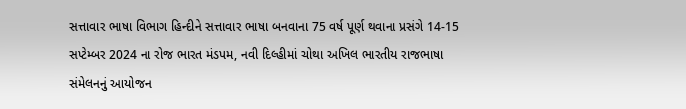સત્તાવાર ભાષા વિભાગ હિન્દીને સત્તાવાર ભાષા બનવાના 75 વર્ષ પૂર્ણ થવાના પ્રસંગે 14-15 સપ્ટેમ્બર 2024 ના રોજ ભારત મંડપમ, નવી દિલ્હીમાં ચોથા અખિલ ભારતીય રાજભાષા સંમેલનનું આયોજન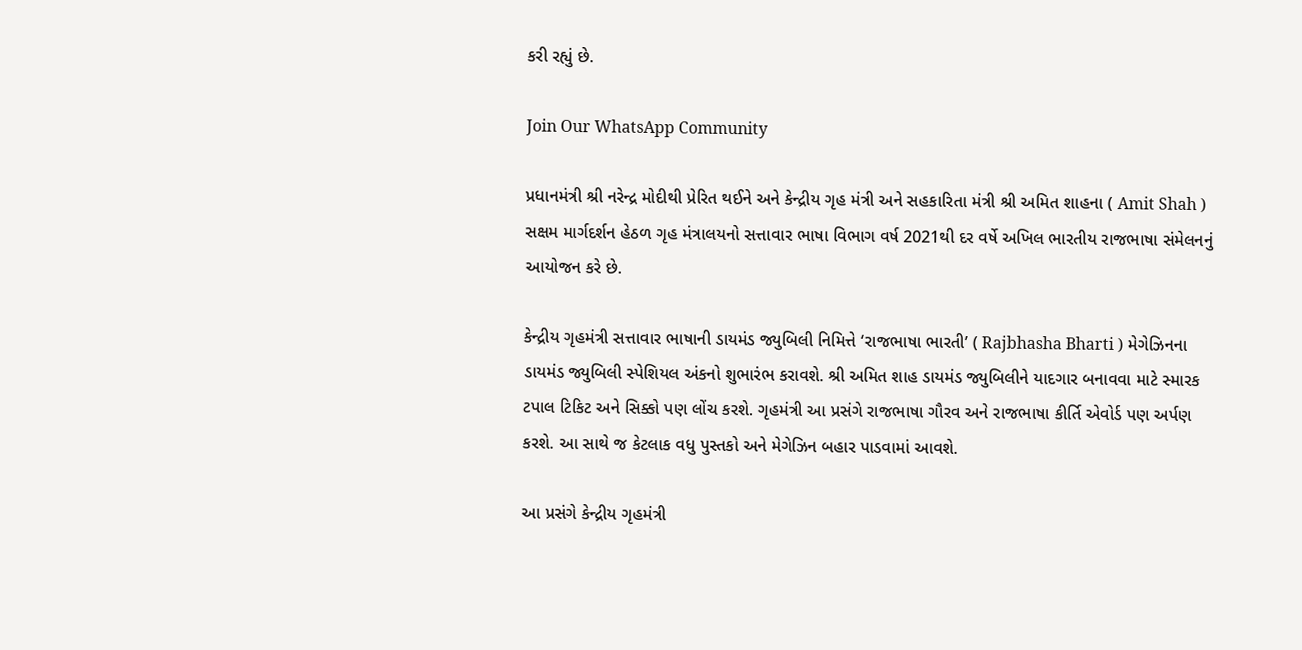કરી રહ્યું છે.

Join Our WhatsApp Community

પ્રધાનમંત્રી શ્રી નરેન્દ્ર મોદીથી પ્રેરિત થઈને અને કેન્દ્રીય ગૃહ મંત્રી અને સહકારિતા મંત્રી શ્રી અમિત શાહના ( Amit Shah ) સક્ષમ માર્ગદર્શન હેઠળ ગૃહ મંત્રાલયનો સત્તાવાર ભાષા વિભાગ વર્ષ 2021થી દર વર્ષે અખિલ ભારતીય રાજભાષા સંમેલનનું આયોજન કરે છે.

કેન્દ્રીય ગૃહમંત્રી સત્તાવાર ભાષાની ડાયમંડ જ્યુબિલી નિમિત્તે ‘રાજભાષા ભારતી’ ( Rajbhasha Bharti ) મેગેઝિનના ડાયમંડ જ્યુબિલી સ્પેશિયલ અંકનો શુભારંભ કરાવશે. શ્રી અમિત શાહ ડાયમંડ જ્યુબિલીને યાદગાર બનાવવા માટે સ્મારક ટપાલ ટિકિટ અને સિક્કો પણ લોંચ કરશે. ગૃહમંત્રી આ પ્રસંગે રાજભાષા ગૌરવ અને રાજભાષા કીર્તિ એવોર્ડ પણ અર્પણ કરશે. આ સાથે જ કેટલાક વધુ પુસ્તકો અને મેગેઝિન બહાર પાડવામાં આવશે.

આ પ્રસંગે કેન્દ્રીય ગૃહમંત્રી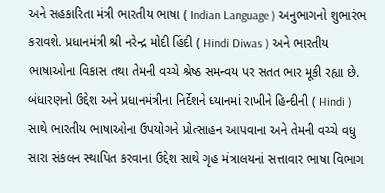અને સહકારિતા મંત્રી ભારતીય ભાષા ( Indian Language ) અનુભાગનો શુભારંભ કરાવશે. પ્રધાનમંત્રી શ્રી નરેન્દ્ર મોદી હિંદી ( Hindi Diwas ) અને ભારતીય ભાષાઓના વિકાસ તથા તેમની વચ્ચે શ્રેષ્ઠ સમન્વય પર સતત ભાર મૂકી રહ્યા છે. બંધારણનો ઉદ્દેશ અને પ્રધાનમંત્રીના નિર્દેશને ધ્યાનમાં રાખીને હિન્દીની ( Hindi ) સાથે ભારતીય ભાષાઓના ઉપયોગને પ્રોત્સાહન આપવાના અને તેમની વચ્ચે વધુ સારા સંકલન સ્થાપિત કરવાના ઉદ્દેશ સાથે ગૃહ મંત્રાલયનાં સત્તાવાર ભાષા વિભાગ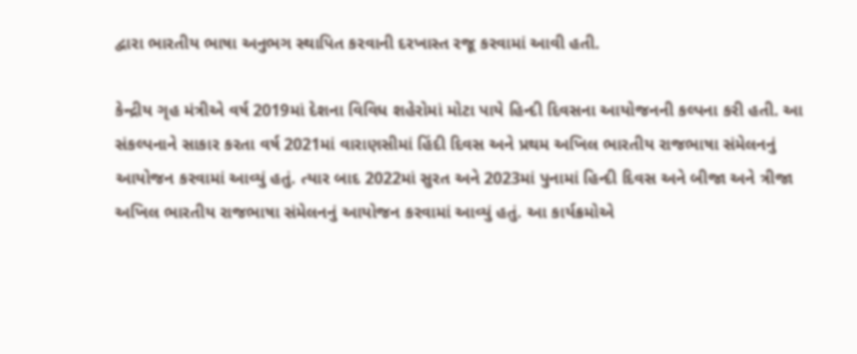દ્વારા ભારતીય ભાષા અનુભગ સ્થાપિત કરવાની દરખાસ્ત રજૂ કરવામાં આવી હતી.

કેન્દ્રીય ગૃહ મંત્રીએ વર્ષ 2019માં દેશના વિવિધ શહેરોમાં મોટા પાયે હિન્દી દિવસના આયોજનની કલ્પના કરી હતી. આ સંકલ્પનાને સાકાર કરતા વર્ષ 2021માં વારાણસીમાં હિંદી દિવસ અને પ્રથમ અખિલ ભારતીય રાજભાષા સંમેલનનું આયોજન કરવામાં આવ્યું હતું. ત્યાર બાદ 2022માં સુરત અને 2023માં પુનામાં હિન્દી દિવસ અને બીજા અને ત્રીજા અખિલ ભારતીય રાજભાષા સંમેલનનું આયોજન કરવામાં આવ્યું હતું. આ કાર્યક્રમોએ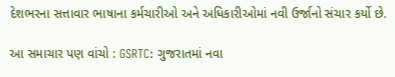દેશભરના સત્તાવાર ભાષાના કર્મચારીઓ અને અધિકારીઓમાં નવી ઉર્જાનો સંચાર કર્યો છે.

આ સમાચાર પણ વાંચો : GSRTC: ગુજરાતમાં નવા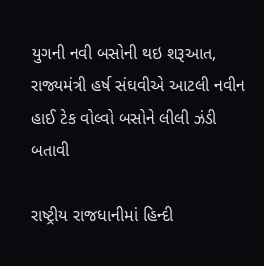યુગની નવી બસોની થઇ શરૂઆત, રાજ્યમંત્રી હર્ષ સંઘવીએ આટલી નવીન હાઈ ટેક વોલ્વો બસોને લીલી ઝંડી બતાવી

રાષ્ટ્રીય રાજધાનીમાં હિન્દી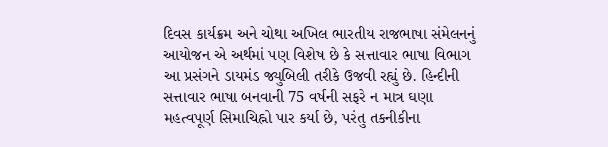દિવસ કાર્યક્રમ અને ચોથા અખિલ ભારતીય રાજભાષા સંમેલનનું આયોજન એ અર્થમાં પણ વિશેષ છે કે સત્તાવાર ભાષા વિભાગ આ પ્રસંગને ડાયમંડ જ્યુબિલી તરીકે ઉજવી રહ્યું છે. હિન્દીની સત્તાવાર ભાષા બનવાની 75 વર્ષની સફરે ન માત્ર ઘણા મહત્વપૂર્ણ સિમાચિહ્નો પાર કર્યા છે, પરંતુ તકનીકીના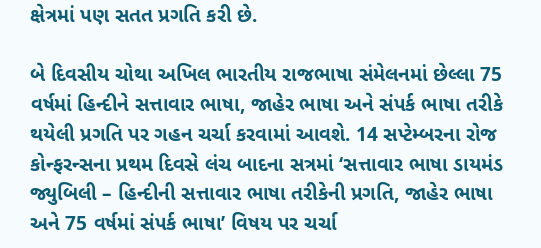ક્ષેત્રમાં પણ સતત પ્રગતિ કરી છે.

બે દિવસીય ચોથા અખિલ ભારતીય રાજભાષા સંમેલનમાં છેલ્લા 75 વર્ષમાં હિન્દીને સત્તાવાર ભાષા, જાહેર ભાષા અને સંપર્ક ભાષા તરીકે થયેલી પ્રગતિ પર ગહન ચર્ચા કરવામાં આવશે. 14 સપ્ટેમ્બરના રોજ કોન્ફરન્સના પ્રથમ દિવસે લંચ બાદના સત્રમાં ‘સત્તાવાર ભાષા ડાયમંડ જ્યુબિલી – હિન્દીની સત્તાવાર ભાષા તરીકેની પ્રગતિ, જાહેર ભાષા અને 75 વર્ષમાં સંપર્ક ભાષા’ વિષય પર ચર્ચા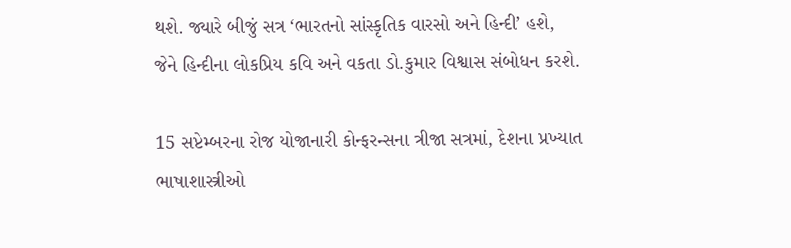થશે. જ્યારે બીજું સત્ર ‘ભારતનો સાંસ્કૃતિક વારસો અને હિન્દી’ હશે, જેને હિન્દીના લોકપ્રિય કવિ અને વકતા ડો.કુમાર વિશ્વાસ સંબોધન કરશે.

15 સપ્ટેમ્બરના રોજ યોજાનારી કોન્ફરન્સના ત્રીજા સત્રમાં, દેશના પ્રખ્યાત ભાષાશાસ્ત્રીઓ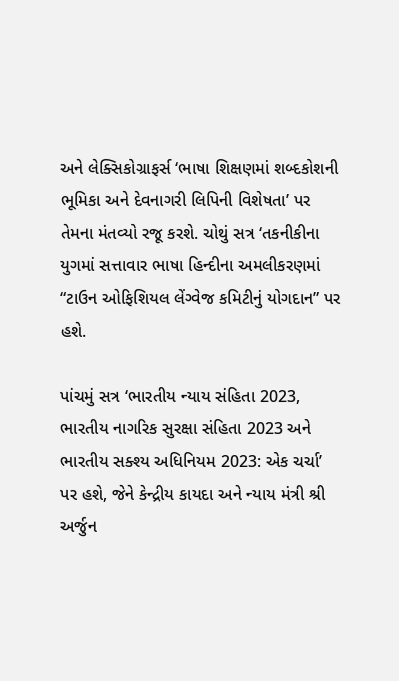અને લેક્સિકોગ્રાફર્સ ‘ભાષા શિક્ષણમાં શબ્દકોશની ભૂમિકા અને દેવનાગરી લિપિની વિશેષતા’ પર તેમના મંતવ્યો રજૂ કરશે. ચોથું સત્ર ‘તકનીકીના યુગમાં સત્તાવાર ભાષા હિન્દીના અમલીકરણમાં “ટાઉન ઓફિશિયલ લેંગ્વેજ કમિટીનું યોગદાન” પર હશે.

પાંચમું સત્ર ‘ભારતીય ન્યાય સંહિતા 2023, ભારતીય નાગરિક સુરક્ષા સંહિતા 2023 અને ભારતીય સક્શ્ય અધિનિયમ 2023: એક ચર્ચા’ પર હશે, જેને કેન્દ્રીય કાયદા અને ન્યાય મંત્રી શ્રી અર્જુન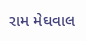રામ મેઘવાલ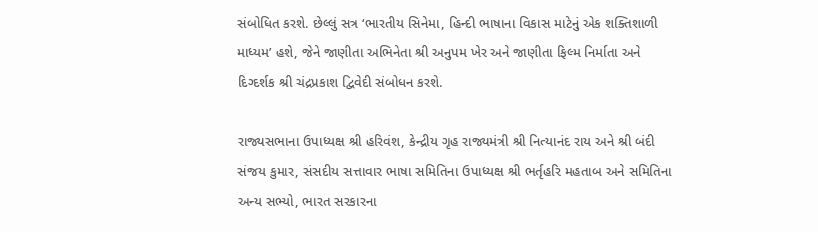સંબોધિત કરશે. છેલ્લું સત્ર ‘ભારતીય સિનેમા, હિન્દી ભાષાના વિકાસ માટેનું એક શક્તિશાળી માધ્યમ’ હશે, જેને જાણીતા અભિનેતા શ્રી અનુપમ ખેર અને જાણીતા ફિલ્મ નિર્માતા અને દિગ્દર્શક શ્રી ચંદ્રપ્રકાશ દ્વિવેદી સંબોધન કરશે.

રાજ્યસભાના ઉપાધ્યક્ષ શ્રી હરિવંશ, કેન્દ્રીય ગૃહ રાજ્યમંત્રી શ્રી નિત્યાનંદ રાય અને શ્રી બંદી સંજય કુમાર, સંસદીય સત્તાવાર ભાષા સમિતિના ઉપાધ્યક્ષ શ્રી ભર્તૃહરિ મહતાબ અને સમિતિના અન્ય સભ્યો, ભારત સરકારના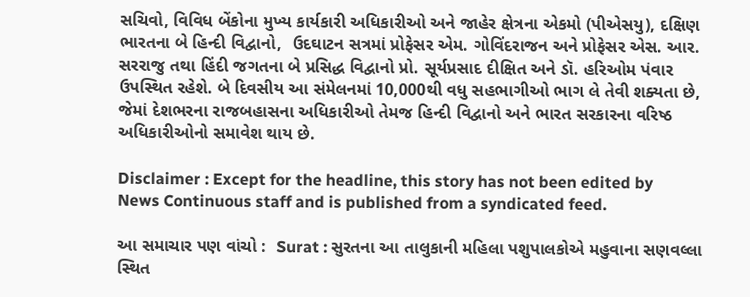સચિવો, વિવિધ બેંકોના મુખ્ય કાર્યકારી અધિકારીઓ અને જાહેર ક્ષેત્રના એકમો (પીએસયુ), દક્ષિણ ભારતના બે હિન્દી વિદ્વાનો,  ઉદઘાટન સત્રમાં પ્રોફેસર એમ. ગોવિંદરાજન અને પ્રોફેસર એસ. આર. સરરાજુ તથા હિંદી જગતના બે પ્રસિદ્ધ વિદ્વાનો પ્રો. સૂર્યપ્રસાદ દીક્ષિત અને ડૉ. હરિઓમ પંવાર ઉપસ્થિત રહેશે. બે દિવસીય આ સંમેલનમાં 10,000થી વધુ સહભાગીઓ ભાગ લે તેવી શક્યતા છે, જેમાં દેશભરના રાજબહાસના અધિકારીઓ તેમજ હિન્દી વિદ્વાનો અને ભારત સરકારના વરિષ્ઠ અધિકારીઓનો સમાવેશ થાય છે.

Disclaimer : Except for the headline, this story has not been edited by News Continuous staff and is published from a syndicated feed.

આ સમાચાર પણ વાંચો :  Surat : સુરતના આ તાલુકાની મહિલા પશુપાલકોએ મહુવાના સણવલ્લા સ્થિત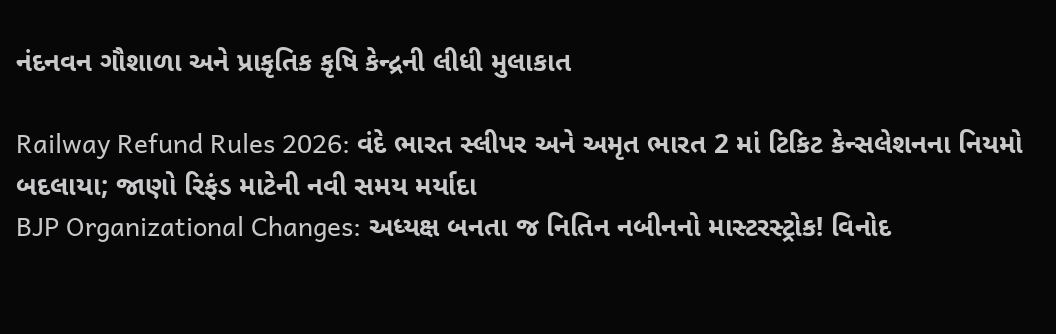નંદનવન ગૌશાળા અને પ્રાકૃતિક કૃષિ કેન્દ્રની લીધી મુલાકાત

Railway Refund Rules 2026: વંદે ભારત સ્લીપર અને અમૃત ભારત 2 માં ટિકિટ કેન્સલેશનના નિયમો બદલાયા; જાણો રિફંડ માટેની નવી સમય મર્યાદા
BJP Organizational Changes: અધ્યક્ષ બનતા જ નિતિન નબીનનો માસ્ટરસ્ટ્રોક! વિનોદ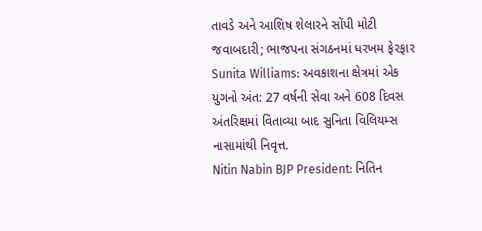તાવડે અને આશિષ શેલારને સોંપી મોટી જવાબદારી; ભાજપના સંગઠનમાં ધરખમ ફેરફાર
Sunita Williams: અવકાશના ક્ષેત્રમાં એક યુગનો અંત: 27 વર્ષની સેવા અને 608 દિવસ અંતરિક્ષમાં વિતાવ્યા બાદ સુનિતા વિલિયમ્સ નાસામાંથી નિવૃત્ત.
Nitin Nabin BJP President: નિતિન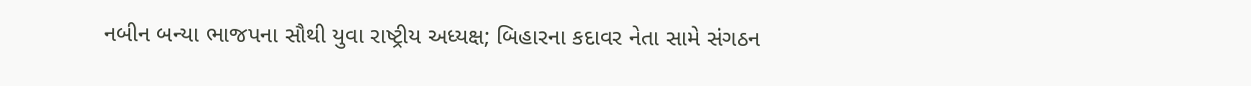નબીન બન્યા ભાજપના સૌથી યુવા રાષ્ટ્રીય અધ્યક્ષ; બિહારના કદાવર નેતા સામે સંગઠન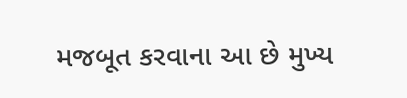મજબૂત કરવાના આ છે મુખ્ય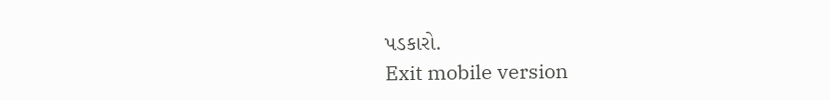પડકારો.
Exit mobile version